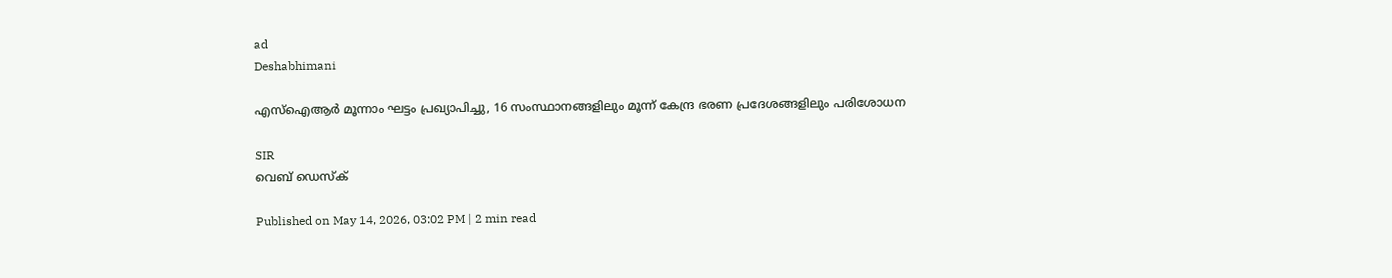ad
Deshabhimani

എസ്ഐആര്‍ മൂന്നാം ഘട്ടം പ്രഖ്യാപിച്ചു, 16 സംസ്ഥാനങ്ങളിലും മൂന്ന് കേന്ദ്ര ഭരണ പ്രദേശങ്ങളിലും പരിശോധന

SIR
വെബ് ഡെസ്ക്

Published on May 14, 2026, 03:02 PM | 2 min read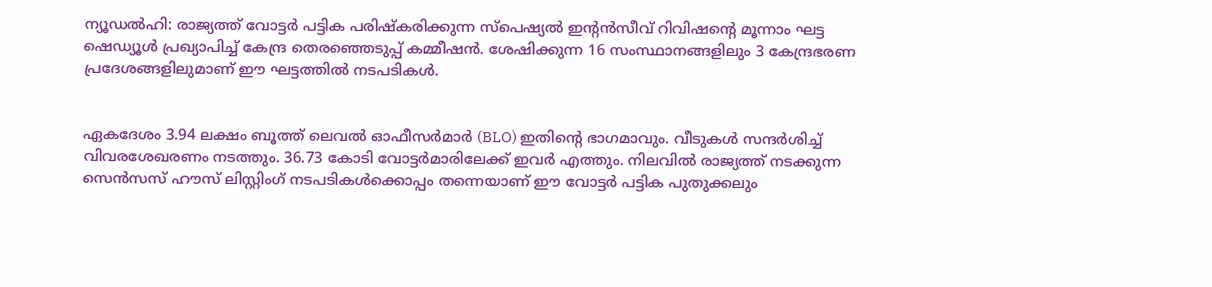ന്യൂഡൽഹി: രാജ്യത്ത് വോട്ടർ പട്ടിക പരിഷ്കരിക്കുന്ന സ്പെഷ്യൽ ഇന്റൻസീവ് റിവിഷന്റെ മൂന്നാം ഘട്ട ഷെഡ്യൂൾ പ്രഖ്യാപിച്ച് കേന്ദ്ര തെരഞ്ഞെടുപ്പ് കമ്മീഷൻ. ശേഷിക്കുന്ന 16 സംസ്ഥാനങ്ങളിലും 3 കേന്ദ്രഭരണ പ്രദേശങ്ങളിലുമാണ് ഈ ഘട്ടത്തിൽ നടപടികൾ.


ഏകദേശം 3.94 ലക്ഷം ബൂത്ത് ലെവൽ ഓഫീസർമാർ (BLO) ഇതിന്റെ ഭാഗമാവും. വീടുകൾ സന്ദർശിച്ച് വിവരശേഖരണം നടത്തും. 36.73 കോടി വോട്ടർമാരിലേക്ക് ഇവർ എത്തും. നിലവിൽ രാജ്യത്ത് നടക്കുന്ന സെൻസസ് ഹൗസ് ലിസ്റ്റിംഗ് നടപടികൾക്കൊപ്പം തന്നെയാണ് ഈ വോട്ടർ പട്ടിക പുതുക്കലും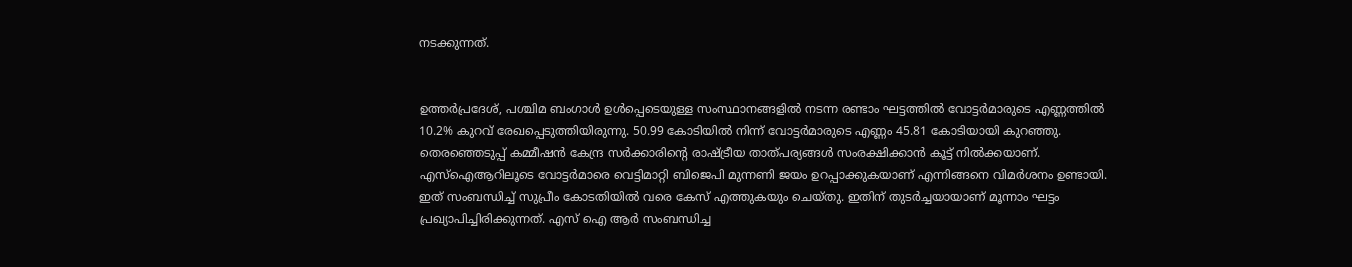നടക്കുന്നത്.


ഉത്തർപ്രദേശ്, പശ്ചിമ ബംഗാൾ ഉൾപ്പെടെയുള്ള സംസ്ഥാനങ്ങളിൽ നടന്ന രണ്ടാം ഘട്ടത്തിൽ വോട്ടർമാരുടെ എണ്ണത്തിൽ 10.2% കുറവ് രേഖപ്പെടുത്തിയിരുന്നു. 50.99 കോടിയിൽ നിന്ന് വോട്ടർമാരുടെ എണ്ണം 45.81 കോടിയായി കുറഞ്ഞു. തെരഞ്ഞെടുപ്പ് കമ്മീഷൻ കേന്ദ്ര സര്‍ക്കാരിന്റെ രാഷ്ട്രീയ താത്പര്യങ്ങൾ സംരക്ഷിക്കാൻ കൂട്ട് നിൽക്കയാണ്. എസ്ഐആറിലൂടെ വോട്ടര്‍മാരെ വെട്ടിമാറ്റി ബിജെപി മുന്നണി ജയം ഉറപ്പാക്കുകയാണ് എന്നിങ്ങനെ വിമര്‍ശനം ഉണ്ടായി. ഇത് സംബന്ധിച്ച് സുപ്രീം കോടതിയിൽ വരെ കേസ് എത്തുകയും ചെയ്തു. ഇതിന് തുടര്‍ച്ചയായാണ് മൂന്നാം ഘട്ടം പ്രഖ്യാപിച്ചിരിക്കുന്നത്. എസ് ഐ ആര്‍ സംബന്ധിച്ച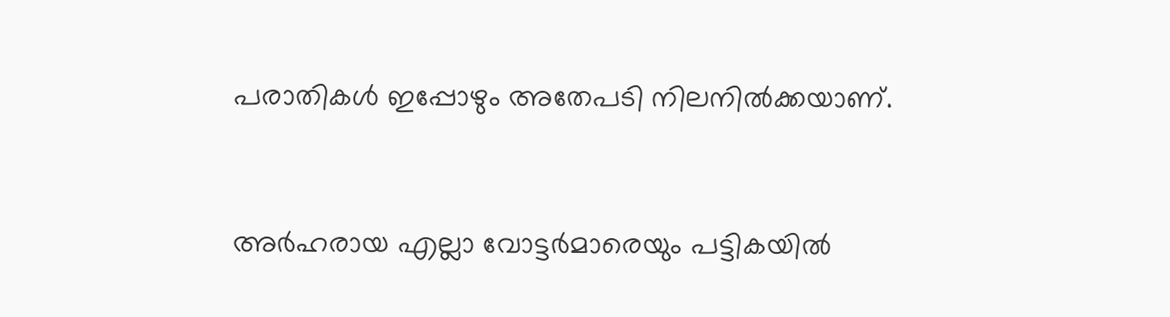പരാതികൾ ഇപ്പോഴും അതേപടി നിലനിൽക്കയാണ്.


അർഹരായ എല്ലാ വോട്ടർമാരെയും പട്ടികയിൽ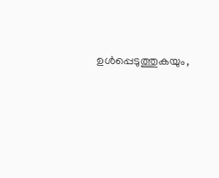ഉൾപ്പെടുത്തുകയും,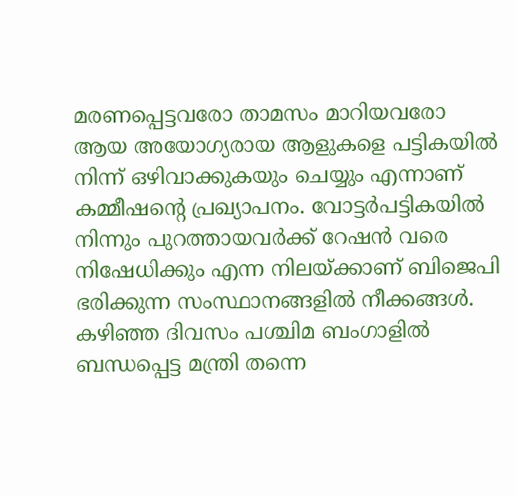മരണപ്പെട്ടവരോ താമസം മാറിയവരോ ആയ അയോഗ്യരായ ആളുകളെ പട്ടികയിൽ നിന്ന് ഒഴിവാക്കുകയും ചെയ്യും എന്നാണ് കമ്മീഷന്റെ പ്രഖ്യാപനം. വോട്ടര്‍പട്ടികയിൽ നിന്നും പുറത്തായവര്‍ക്ക് റേഷൻ വരെ നിഷേധിക്കും എന്ന നിലയ്ക്കാണ് ബിജെപി ഭരിക്കുന്ന സംസ്ഥാനങ്ങളിൽ നീക്കങ്ങൾ. കഴിഞ്ഞ ദിവസം പശ്ചിമ ബംഗാളിൽ ബന്ധപ്പെട്ട മന്ത്രി തന്നെ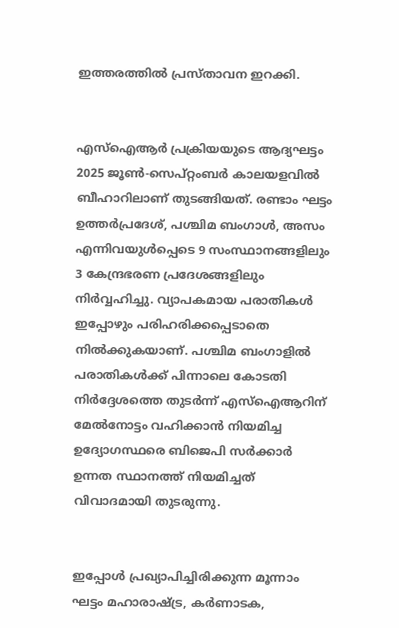ഇത്തരത്തിൽ പ്രസ്താവന ഇറക്കി.


എസ്ഐആര്‍ പ്രക്രിയയുടെ ആദ്യഘട്ടം 2025 ജൂൺ-സെപ്റ്റംബർ കാലയളവിൽ ബീഹാറിലാണ് തുടങ്ങിയത്. രണ്ടാം ഘട്ടം ഉത്തർപ്രദേശ്, പശ്ചിമ ബംഗാൾ, അസം എന്നിവയുൾപ്പെടെ 9 സംസ്ഥാനങ്ങളിലും 3 കേന്ദ്രഭരണ പ്രദേശങ്ങളിലും നിര്‍വ്വഹിച്ചു. വ്യാപകമായ പരാതികൾ ഇപ്പോഴും പരിഹരിക്കപ്പെടാതെ നിൽക്കുകയാണ്. പശ്ചിമ ബംഗാളിൽ പരാതികൾക്ക് പിന്നാലെ കോടതി നിര്‍ദ്ദേശത്തെ തുടര്‍ന്ന് എസ്ഐആറിന് മേൽനോട്ടം വഹിക്കാൻ നിയമിച്ച ഉദ്യോഗസ്ഥരെ ബിജെപി സര്‍ക്കാര്‍ ഉന്നത സ്ഥാനത്ത് നിയമിച്ചത് വിവാദമായി തുടരുന്നു.


ഇപ്പോൾ പ്രഖ്യാപിച്ചിരിക്കുന്ന മൂന്നാം ഘട്ടം മഹാരാഷ്ട്ര, കർണാടക,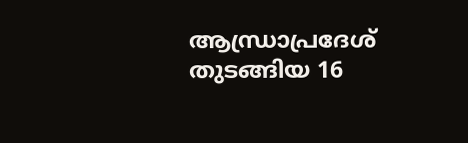ആന്ധ്രാപ്രദേശ് തുടങ്ങിയ 16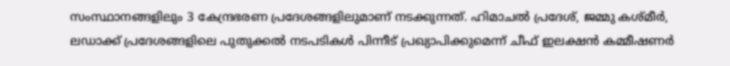സംസ്ഥാനങ്ങളിലും 3 കേന്ദ്രഭരണ പ്രദേശങ്ങളിലുമാണ് നടക്കുന്നത്. ഹിമാചൽ പ്രദേശ്, ജമ്മു കശ്മീർ, ലഡാക്ക് പ്രദേശങ്ങളിലെ പുതുക്കൽ നടപടികൾ പിന്നീട് പ്രഖ്യാപിക്കുമെന്ന് ചീഫ് ഇലക്ഷൻ കമ്മീഷണർ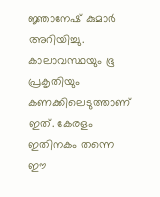ജ്ഞാനേഷ് കുമാർ അറിയിച്ചു. കാലാവസ്ഥയും ഭൂ പ്രകൃതിയും കണക്കിലെടുത്താണ് ഇത്. കേരളം ഇതിനകം തന്നെ ഈ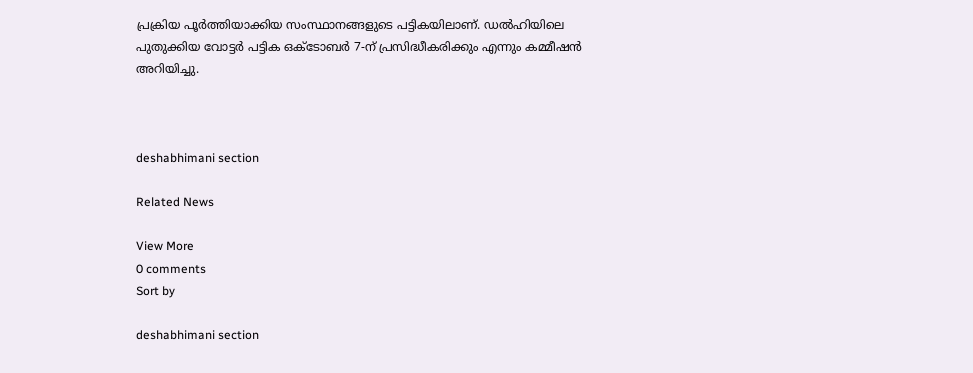പ്രക്രിയ പൂർത്തിയാക്കിയ സംസ്ഥാനങ്ങളുടെ പട്ടികയിലാണ്. ഡൽഹിയിലെ പുതുക്കിയ വോട്ടർ പട്ടിക ഒക്ടോബർ 7-ന് പ്രസിദ്ധീകരിക്കും എന്നും കമ്മീഷൻ അറിയിച്ചു.



deshabhimani section

Related News

View More
0 comments
Sort by

deshabhimani section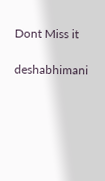Dont Miss it

deshabhimani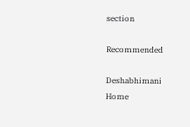section

Recommended

Deshabhimani
Home